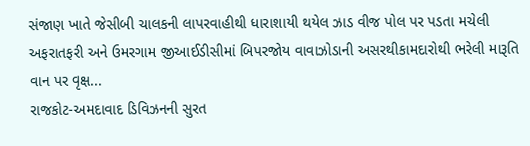સંજાણ ખાતે જેસીબી ચાલકની લાપરવાહીથી ધારાશાયી થયેલ ઝાડ વીજ પોલ પર પડતા મચેલી અફરાતફરી અને ઉમરગામ જીઆઈડીસીમાં બિપરજોય વાવાઝોડાની અસરથીકામદારોથી ભરેલી મારૂતિ વાન પર વૃક્ષ...
રાજકોટ-અમદાવાદ ડિવિઝનની સુરત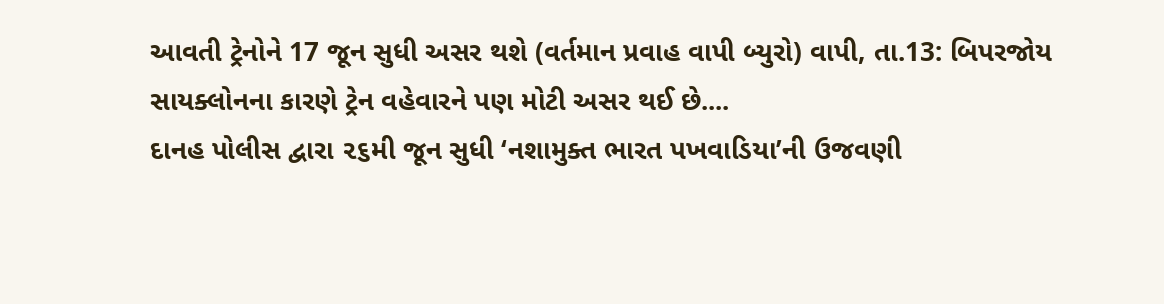આવતી ટ્રેનોને 17 જૂન સુધી અસર થશે (વર્તમાન પ્રવાહ વાપી બ્યુરો) વાપી, તા.13: બિપરજોય સાયક્લોનના કારણે ટ્રેન વહેવારને પણ મોટી અસર થઈ છે....
દાનહ પોલીસ દ્વારા ૨૬મી જૂન સુધી ‘નશામુક્ત ભારત પખવાડિયા’ની ઉજવણી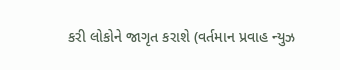કરી લોકોને જાગૃત કરાશે (વર્તમાન પ્રવાહ ન્યુઝ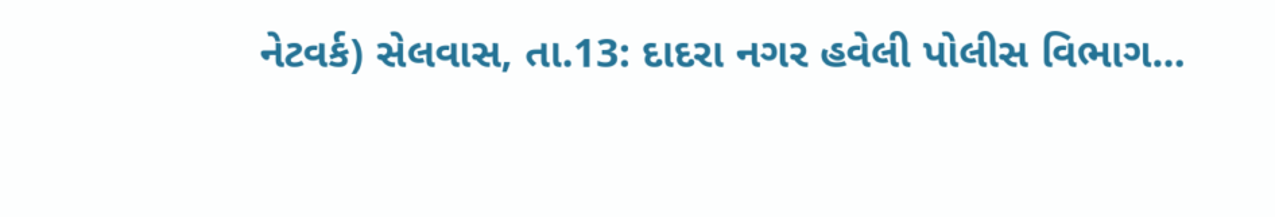નેટવર્ક) સેલવાસ, તા.13: દાદરા નગર હવેલી પોલીસ વિભાગ...